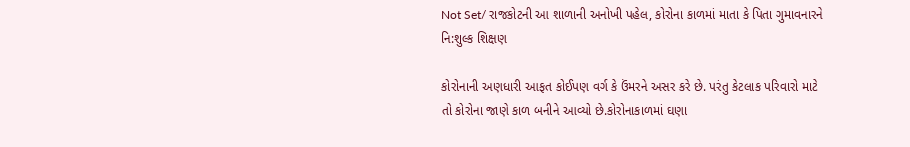Not Set/ રાજકોટની આ શાળાની અનોખી પહેલ, કોરોના કાળમાં માતા કે પિતા ગુમાવનારને નિ:શુલ્ક શિક્ષણ

કોરોનાની અણધારી આફત કોઈપણ વર્ગ કે ઉંમરને અસર કરે છે. પરંતુ કેટલાક પરિવારો માટે તો કોરોના જાણે કાળ બનીને આવ્યો છે.કોરોનાકાળમાં ઘણા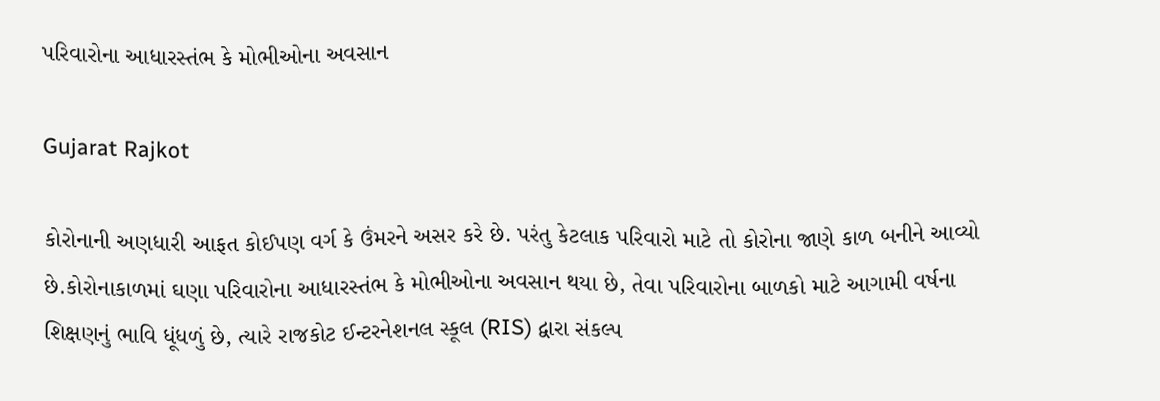પરિવારોના આધારસ્તંભ કે મોભીઓના અવસાન

Gujarat Rajkot

કોરોનાની અણધારી આફત કોઈપણ વર્ગ કે ઉંમરને અસર કરે છે. પરંતુ કેટલાક પરિવારો માટે તો કોરોના જાણે કાળ બનીને આવ્યો છે.કોરોનાકાળમાં ઘણા પરિવારોના આધારસ્તંભ કે મોભીઓના અવસાન થયા છે, તેવા પરિવારોના બાળકો માટે આગામી વર્ષના શિક્ષણનું ભાવિ ધૂંધળું છે, ત્યારે રાજકોટ ઈન્ટરનેશનલ સ્કૂલ (RIS) દ્વારા સંકલ્પ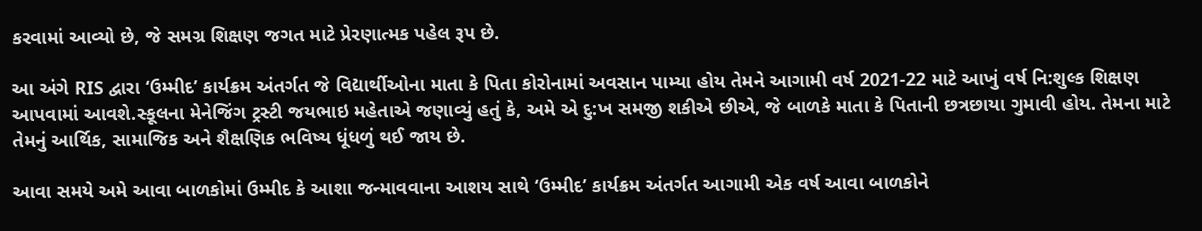કરવામાં આવ્યો છે, જે સમગ્ર શિક્ષણ જગત માટે પ્રેરણાત્મક પહેલ રૂપ છે.

આ અંગે RIS દ્વારા ‘ઉમ્મીદ’ કાર્યક્રમ અંતર્ગત જે વિદ્યાર્થીઓના માતા કે પિતા કોરોનામાં અવસાન પામ્યા હોય તેમને આગામી વર્ષ 2021-22 માટે આખું વર્ષ નિ:શુલ્ક શિક્ષણ આપવામાં આવશે.સ્કૂલના મેનેજિંગ ટ્રસ્ટી જયભાઇ મહેતાએ જણાવ્યું હતું કે, અમે એ દુ:ખ સમજી શકીએ છીએ, જે બાળકે માતા કે પિતાની છત્રછાયા ગુમાવી હોય. તેમના માટે તેમનું આર્થિક, સામાજિક અને શૈક્ષણિક ભવિષ્ય ધૂંધળું થઈ જાય છે.

આવા સમયે અમે આવા બાળકોમાં ઉમ્મીદ કે આશા જન્માવવાના આશય સાથે ‘ઉમ્મીદ’ કાર્યક્રમ અંતર્ગત આગામી એક વર્ષ આવા બાળકોને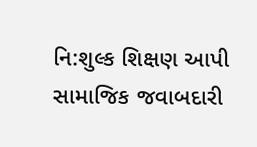નિ:શુલ્ક શિક્ષણ આપી સામાજિક જવાબદારી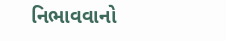નિભાવવાનો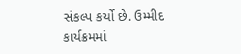સંકલ્પ કર્યો છે. ઉમ્મીદ કાર્યક્રમમાં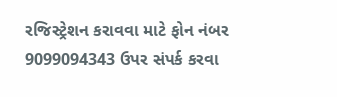રજિસ્ટ્રેશન કરાવવા માટે ફોન નંબર 9099094343 ઉપર સંપર્ક કરવા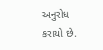અનુરોધ કરાયો છે.